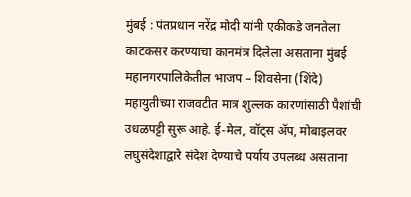मुंबई : पंतप्रधान नरेंद्र मोदी यांनी एकीकडे जनतेला काटकसर करण्याचा कानमंत्र दिलेला असताना मुंबई महानगरपालिकेतील भाजप – शिवसेना (शिंदे) महायुतीच्या राजवटीत मात्र शुल्लक कारणांसाठी पैशांची उधळपट्टी सुरू आहे. ई-मेल, वॉट्स ॲप, मोबाइलवर लघुसंदेशाद्वारे संदेश देण्याचे पर्याय उपलब्ध असताना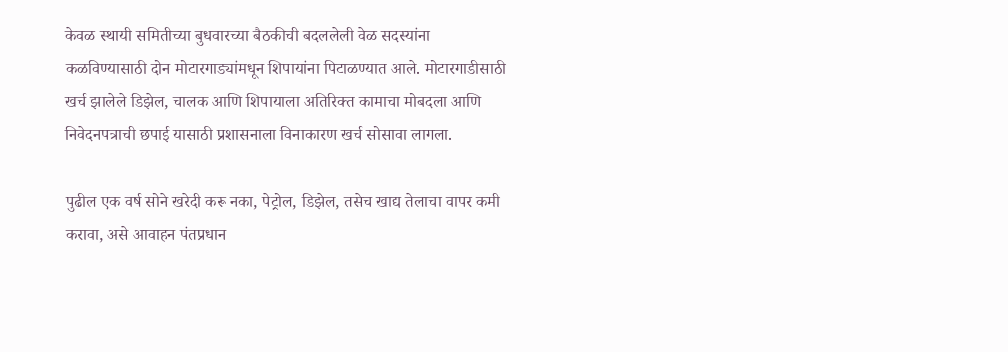केवळ स्थायी समितीच्या बुधवारच्या बैठकीची बदललेली वेळ सदस्यांना कळविण्यासाठी दोन मोटारगाड्यांमधून शिपायांना पिटाळण्यात आले. मोटारगाडीसाठी खर्च झालेले डिझेल, चालक आणि शिपायाला अतिरिक्त कामाचा मोबदला आणि निवेदनपत्राची छपाई यासाठी प्रशासनाला विनाकारण खर्च सोसावा लागला.

पुढील एक वर्ष सोने खरेदी करू नका, पेट्रोल, डिझेल, तसेच खाद्य तेलाचा वापर कमी करावा, असे आवाहन पंतप्रधान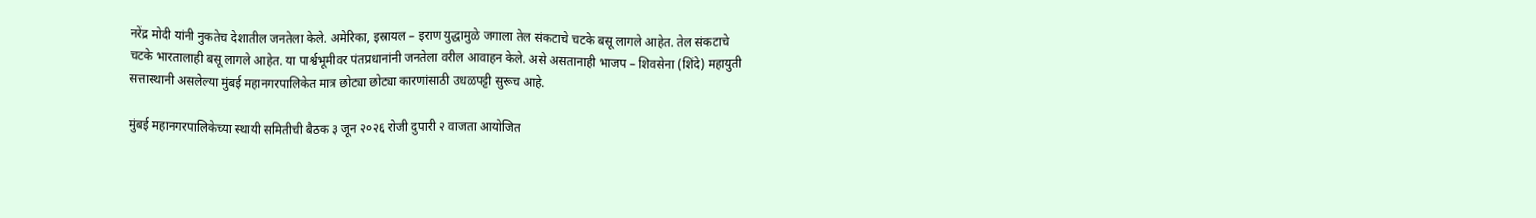नरेंद्र मोदी यांनी नुकतेच देशातील जनतेला केले. अमेरिका, इस्रायल – इराण युद्धामुळे जगाला तेल संकटाचे चटके बसू लागले आहेत. तेल संकटाचे चटके भारतालाही बसू लागले आहेत. या पार्श्वभूमीवर पंतप्रधानांनी जनतेला वरील आवाहन केले. असे असतानाही भाजप – शिवसेना (शिंदे) महायुती सत्तास्थानी असलेल्या मुंबई महानगरपालिकेत मात्र छोट्या छोट्या कारणांसाठी उधळपट्टी सुरूच आहे.

मुंबई महानगरपालिकेच्या स्थायी समितीची बैठक ३ जून २०२६ रोजी दुपारी २ वाजता आयोजित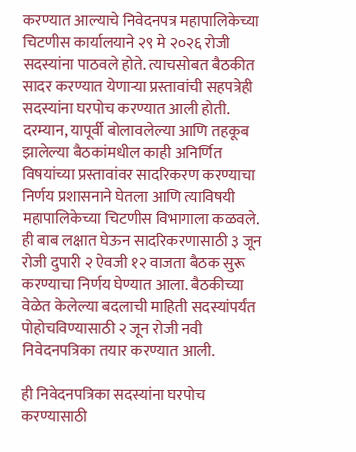करण्यात आल्याचे निवेदनपत्र महापालिकेच्या चिटणीस कार्यालयाने २९ मे २०२६ रोजी सदस्यांना पाठवले होते. त्याचसोबत बैठकीत सादर करण्यात येणाऱ्या प्रस्तावांची सहपत्रेही सदस्यांना घरपोच करण्यात आली होती. दरम्यान, यापूर्वी बोलावलेल्या आणि तहकूब झालेल्या बैठकांमधील काही अनिर्णित विषयांच्या प्रस्तावांवर सादरिकरण करण्याचा निर्णय प्रशासनाने घेतला आणि त्याविषयी महापालिकेच्या चिटणीस विभागाला कळवले. ही बाब लक्षात घेऊन सादरिकरणासाठी ३ जून रोजी दुपारी २ ऐवजी १२ वाजता बैठक सुरू करण्याचा निर्णय घेण्यात आला. बैठकीच्या वेळेत केलेल्या बदलाची माहिती सदस्यांपर्यंत पोहोचविण्यासाठी २ जून रोजी नवी निवेदनपत्रिका तयार करण्यात आली.

ही निवेदनपत्रिका सदस्यांना घरपोच करण्यासाठी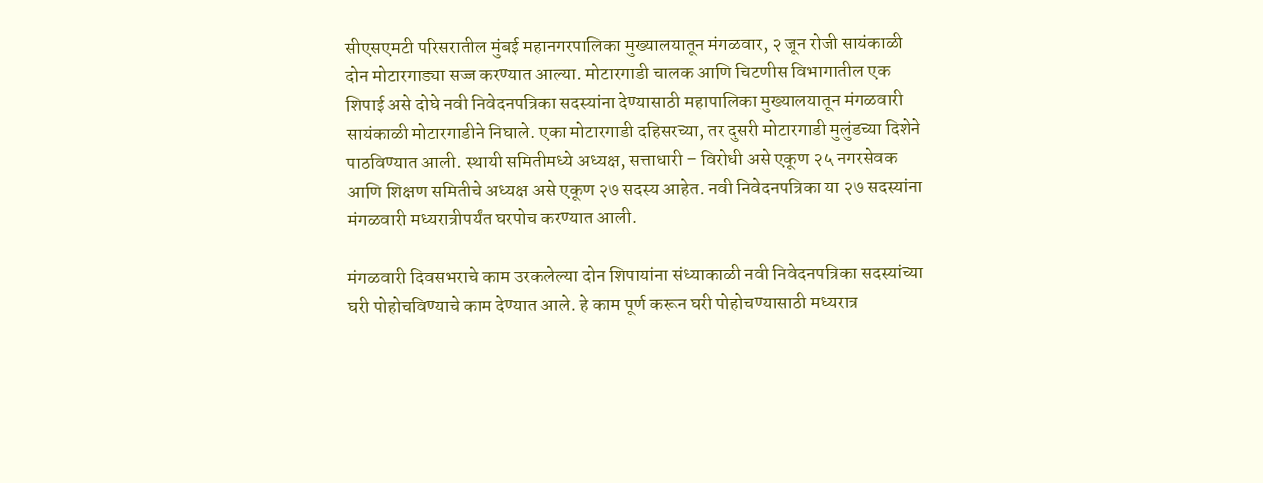सीएसएमटी परिसरातील मुंबई महानगरपालिका मुख्यालयातून मंगळवार, २ जून रोजी सायंकाळी दोन मोटारगाड्या सज्ज करण्यात आल्या. मोटारगाडी चालक आणि चिटणीस विभागातील एक शिपाई असे दोघे नवी निवेदनपत्रिका सदस्यांना देण्यासाठी महापालिका मुख्यालयातून मंगळवारी सायंकाळी मोटारगाडीने निघाले. एका मोटारगाडी दहिसरच्या, तर दुसरी मोटारगाडी मुलुंडच्या दिशेने पाठविण्यात आली. स्थायी समितीमध्ये अध्यक्ष, सत्ताधारी – विरोधी असे एकूण २५ नगरसेवक आणि शिक्षण समितीचे अध्यक्ष असे एकूण २७ सदस्य आहेत. नवी निवेदनपत्रिका या २७ सदस्यांना मंगळवारी मध्यरात्रीपर्यंत घरपोच करण्यात आली.

मंगळवारी दिवसभराचे काम उरकलेल्या दोन शिपायांना संध्याकाळी नवी निवेदनपत्रिका सदस्यांच्या घरी पोहोचविण्याचे काम देण्यात आले. हे काम पूर्ण करून घरी पोहोचण्यासाठी मध्यरात्र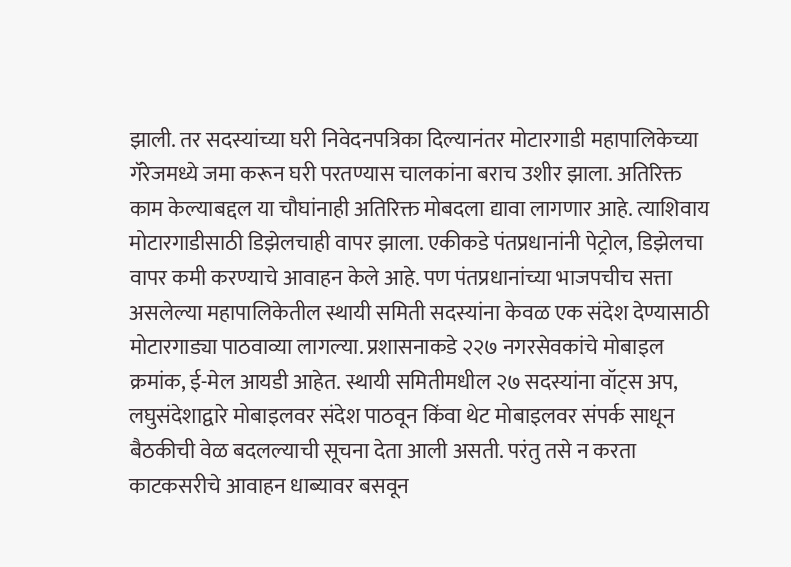झाली. तर सदस्यांच्या घरी निवेदनपत्रिका दिल्यानंतर मोटारगाडी महापालिकेच्या गॅरेजमध्ये जमा करून घरी परतण्यास चालकांना बराच उशीर झाला. अतिरिक्त काम केल्याबद्दल या चौघांनाही अतिरिक्त मोबदला द्यावा लागणार आहे. त्याशिवाय मोटारगाडीसाठी डिझेलचाही वापर झाला. एकीकडे पंतप्रधानांनी पेट्रोल, डिझेलचा वापर कमी करण्याचे आवाहन केले आहे. पण पंतप्रधानांच्या भाजपचीच सत्ता असलेल्या महापालिकेतील स्थायी समिती सदस्यांना केवळ एक संदेश देण्यासाठी मोटारगाड्या पाठवाव्या लागल्या. प्रशासनाकडे २२७ नगरसेवकांचे मोबाइल क्रमांक, ई-मेल आयडी आहेत. स्थायी समितीमधील २७ सदस्यांना वॉट्स अप, लघुसंदेशाद्वारे मोबाइलवर संदेश पाठवून किंवा थेट मोबाइलवर संपर्क साधून बैठकीची वेळ बदलल्याची सूचना देता आली असती. परंतु तसे न करता काटकसरीचे आवाहन धाब्यावर बसवून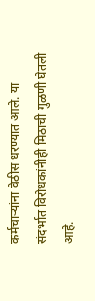कर्मचाऱ्यांना वेठीस धरण्यात आले. या संदर्भात विरोधकांनीही मिठाची गुळणी घेतली आहे.